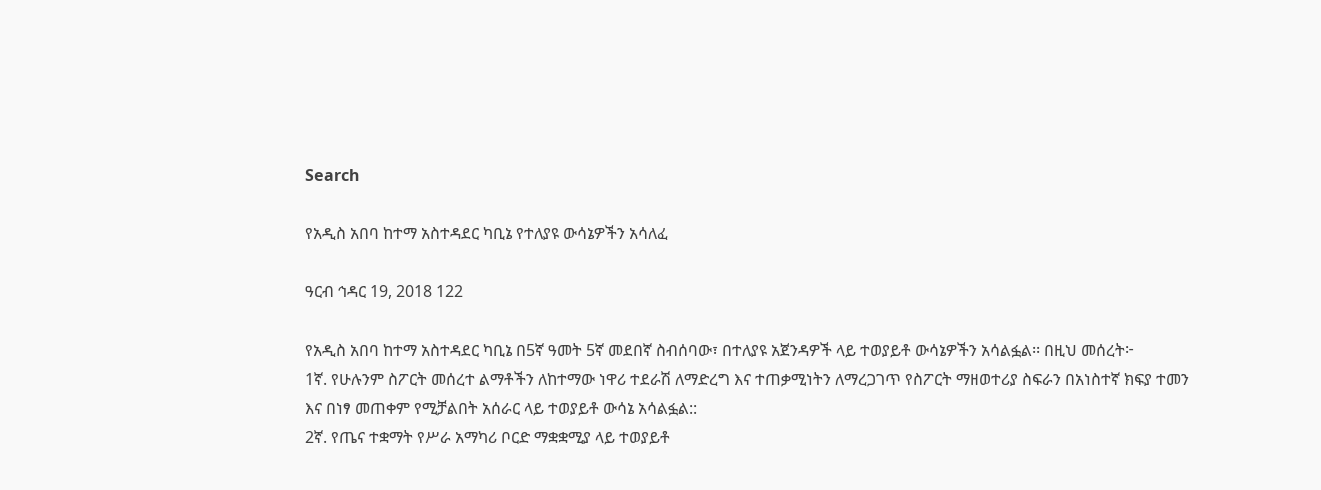Search

የአዲስ አበባ ከተማ አስተዳደር ካቢኔ የተለያዩ ውሳኔዎችን አሳለፈ

ዓርብ ኅዳር 19, 2018 122

የአዲስ አበባ ከተማ አስተዳደር ካቢኔ በ5ኛ ዓመት 5ኛ መደበኛ ስብሰባው፣ በተለያዩ አጀንዳዎች ላይ ተወያይቶ ውሳኔዎችን አሳልፏል፡፡ በዚህ መሰረት፦
1ኛ. የሁሉንም ስፖርት መሰረተ ልማቶችን ለከተማው ነዋሪ ተደራሽ ለማድረግ እና ተጠቃሚነትን ለማረጋገጥ የስፖርት ማዘወተሪያ ስፍራን በአነስተኛ ክፍያ ተመን እና በነፃ መጠቀም የሚቻልበት አሰራር ላይ ተወያይቶ ውሳኔ አሳልፏል::
2ኛ. የጤና ተቋማት የሥራ አማካሪ ቦርድ ማቋቋሚያ ላይ ተወያይቶ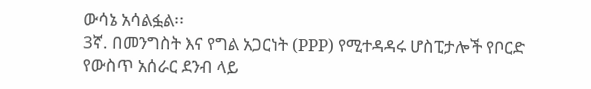ውሳኔ አሳልፏል፡፡
3ኛ. በመንግስት እና የግል አጋርነት (PPP) የሚተዳዳሩ ሆስፒታሎች የቦርድ የውስጥ አሰራር ደንብ ላይ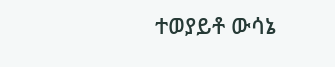ተወያይቶ ውሳኔ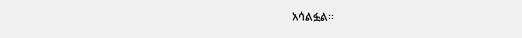አሳልፏል፡፡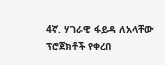4ኛ. ሃገራዊ ፋይዳ ለአላቸው ፕሮጀክቶች የቀረበ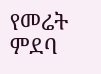የመሬት ምደባ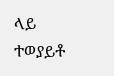ላይ ተወያይቶ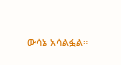ውሳኔ አሳልፏል።